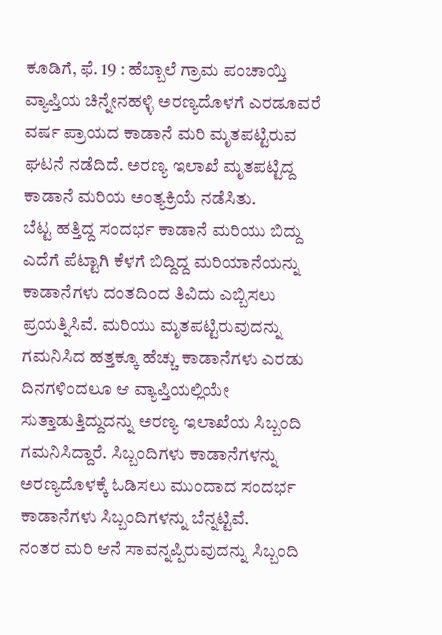ಕೂಡಿಗೆ, ಫೆ. 19 : ಹೆಬ್ಬಾಲೆ ಗ್ರಾಮ ಪಂಚಾಯ್ತಿ ವ್ಯಾಪ್ತಿಯ ಚಿನ್ನೇನಹಳ್ಳಿ ಅರಣ್ಯದೊಳಗೆ ಎರಡೂವರೆ ವರ್ಷ ಪ್ರಾಯದ ಕಾಡಾನೆ ಮರಿ ಮೃತಪಟ್ಟಿರುವ ಘಟನೆ ನಡೆದಿದೆ. ಅರಣ್ಯ ಇಲಾಖೆ ಮೃತಪಟ್ಟಿದ್ದ ಕಾಡಾನೆ ಮರಿಯ ಅಂತ್ಯಕ್ರಿಯೆ ನಡೆಸಿತು.
ಬೆಟ್ಟ ಹತ್ತಿದ್ದ ಸಂದರ್ಭ ಕಾಡಾನೆ ಮರಿಯು ಬಿದ್ದು ಎದೆಗೆ ಪೆಟ್ಟಾಗಿ ಕೆಳಗೆ ಬಿದ್ದಿದ್ದ ಮರಿಯಾನೆಯನ್ನು ಕಾಡಾನೆಗಳು ದಂತದಿಂದ ತಿವಿದು ಎಬ್ಬಿಸಲು ಪ್ರಯತ್ನಿಸಿವೆ. ಮರಿಯು ಮೃತಪಟ್ಟಿರುವುದನ್ನು ಗಮನಿಸಿದ ಹತ್ತಕ್ಕೂ ಹೆಚ್ಚು ಕಾಡಾನೆಗಳು ಎರಡು ದಿನಗಳಿಂದಲೂ ಆ ವ್ಯಾಪ್ತಿಯಲ್ಲಿಯೇ ಸುತ್ತಾಡುತ್ತಿದ್ದುದನ್ನು ಅರಣ್ಯ ಇಲಾಖೆಯ ಸಿಬ್ಬಂದಿ ಗಮನಿಸಿದ್ದಾರೆ. ಸಿಬ್ಬಂದಿಗಳು ಕಾಡಾನೆಗಳನ್ನು ಅರಣ್ಯದೊಳಕ್ಕೆ ಓಡಿಸಲು ಮುಂದಾದ ಸಂದರ್ಭ ಕಾಡಾನೆಗಳು ಸಿಬ್ಬಂದಿಗಳನ್ನು ಬೆನ್ನಟ್ಟಿವೆ.
ನಂತರ ಮರಿ ಆನೆ ಸಾವನ್ನಪ್ಪಿರುವುದನ್ನು ಸಿಬ್ಬಂದಿ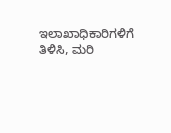ಇಲಾಖಾಧಿಕಾರಿಗಳಿಗೆ ತಿಳಿಸಿ, ಮರಿ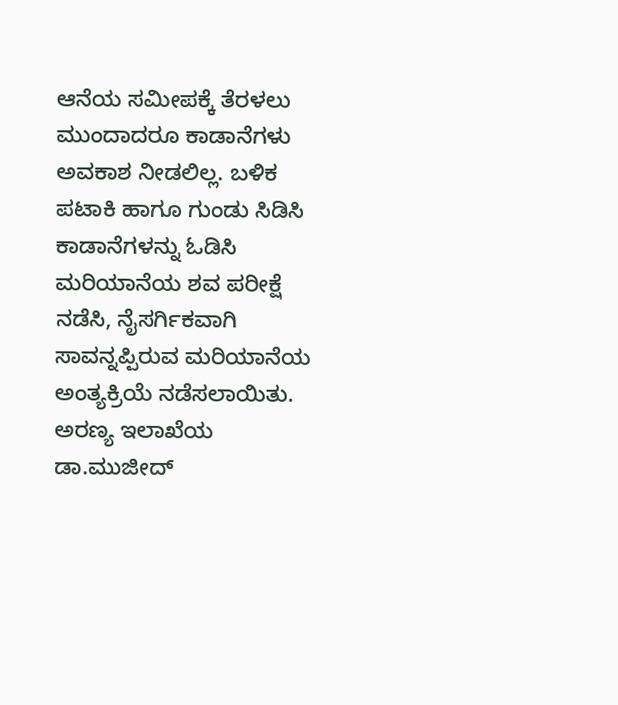ಆನೆಯ ಸಮೀಪಕ್ಕೆ ತೆರಳಲು ಮುಂದಾದರೂ ಕಾಡಾನೆಗಳು ಅವಕಾಶ ನೀಡಲಿಲ್ಲ. ಬಳಿಕ ಪಟಾಕಿ ಹಾಗೂ ಗುಂಡು ಸಿಡಿಸಿ ಕಾಡಾನೆಗಳನ್ನು ಓಡಿಸಿ ಮರಿಯಾನೆಯ ಶವ ಪರೀಕ್ಷೆ ನಡೆಸಿ, ನೈಸರ್ಗಿಕವಾಗಿ ಸಾವನ್ನಪ್ಪಿರುವ ಮರಿಯಾನೆಯ ಅಂತ್ಯಕ್ರಿಯೆ ನಡೆಸಲಾಯಿತು. ಅರಣ್ಯ ಇಲಾಖೆಯ ಡಾ.ಮುಜೀದ್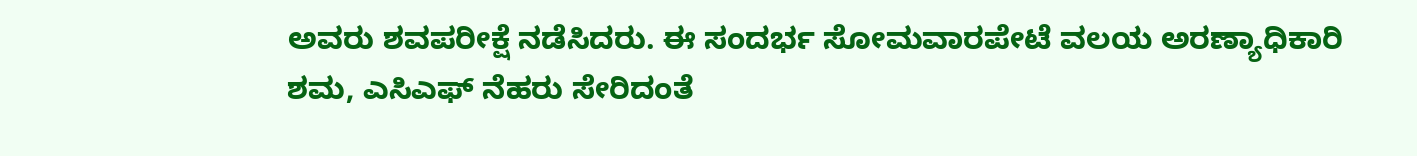ಅವರು ಶವಪರೀಕ್ಷೆ ನಡೆಸಿದರು. ಈ ಸಂದರ್ಭ ಸೋಮವಾರಪೇಟೆ ವಲಯ ಅರಣ್ಯಾಧಿಕಾರಿ ಶಮ, ಎಸಿಎಫ್ ನೆಹರು ಸೇರಿದಂತೆ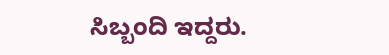ಸಿಬ್ಬಂದಿ ಇದ್ದರು.